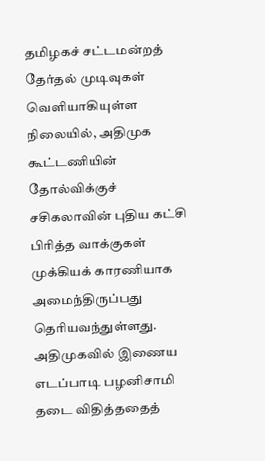தமிழகச் சட்டமன்றத் தேர்தல் முடிவுகள் வெளியாகியுள்ள நிலையில், அதிமுக கூட்டணியின் தோல்விக்குச் சசிகலாவின் புதிய கட்சி பிரித்த வாக்குகள் முக்கியக் காரணியாக அமைந்திருப்பது தெரியவந்துள்ளது.
அதிமுகவில் இணைய எடப்பாடி பழனிசாமி தடை விதித்ததைத்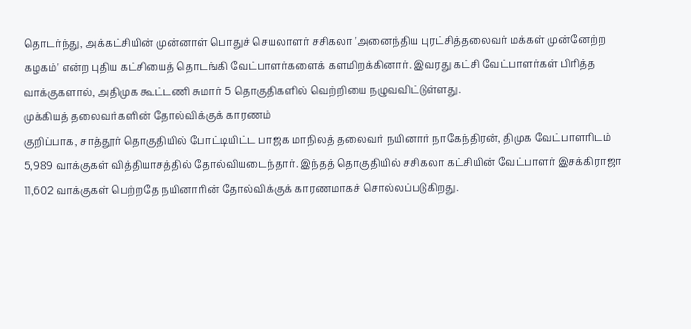தொடர்ந்து, அக்கட்சியின் முன்னாள் பொதுச் செயலாளர் சசிகலா 'அனைந்திய புரட்சித்தலைவர் மக்கள் முன்னேற்ற கழகம்' என்ற புதிய கட்சியைத் தொடங்கி வேட்பாளர்களைக் களமிறக்கினார். இவரது கட்சி வேட்பாளர்கள் பிரித்த வாக்குகளால், அதிமுக கூட்டணி சுமார் 5 தொகுதிகளில் வெற்றியை நழுவவிட்டுள்ளது.
முக்கியத் தலைவர்களின் தோல்விக்குக் காரணம்
குறிப்பாக, சாத்தூர் தொகுதியில் போட்டியிட்ட பாஜக மாநிலத் தலைவர் நயினார் நாகேந்திரன், திமுக வேட்பாளரிடம் 5,989 வாக்குகள் வித்தியாசத்தில் தோல்வியடைந்தார். இந்தத் தொகுதியில் சசிகலா கட்சியின் வேட்பாளர் இசக்கிராஜா 11,602 வாக்குகள் பெற்றதே நயினாரின் தோல்விக்குக் காரணமாகச் சொல்லப்படுகிறது.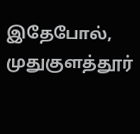இதேபோல், முதுகுளத்தூர்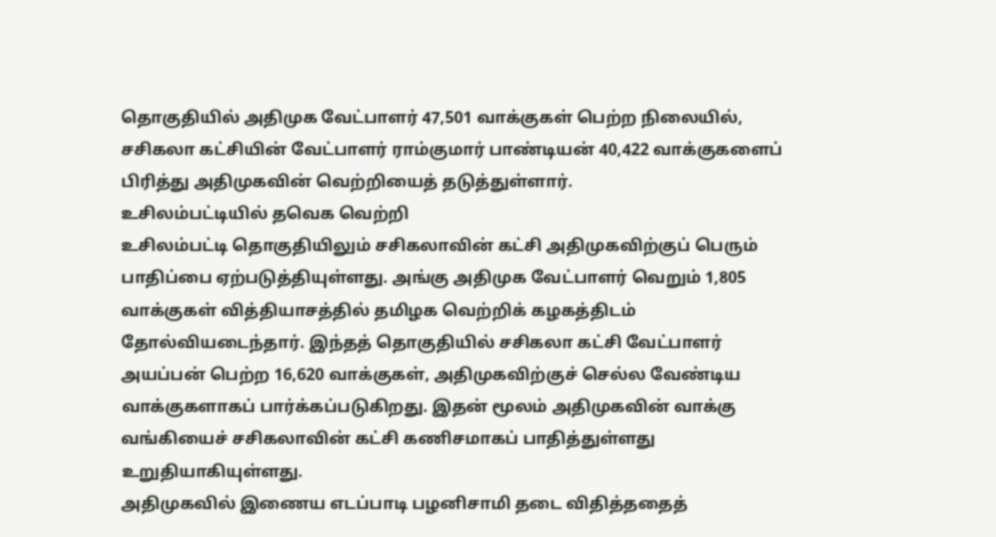தொகுதியில் அதிமுக வேட்பாளர் 47,501 வாக்குகள் பெற்ற நிலையில், சசிகலா கட்சியின் வேட்பாளர் ராம்குமார் பாண்டியன் 40,422 வாக்குகளைப் பிரித்து அதிமுகவின் வெற்றியைத் தடுத்துள்ளார்.
உசிலம்பட்டியில் தவெக வெற்றி
உசிலம்பட்டி தொகுதியிலும் சசிகலாவின் கட்சி அதிமுகவிற்குப் பெரும் பாதிப்பை ஏற்படுத்தியுள்ளது. அங்கு அதிமுக வேட்பாளர் வெறும் 1,805 வாக்குகள் வித்தியாசத்தில் தமிழக வெற்றிக் கழகத்திடம் தோல்வியடைந்தார். இந்தத் தொகுதியில் சசிகலா கட்சி வேட்பாளர் அயப்பன் பெற்ற 16,620 வாக்குகள், அதிமுகவிற்குச் செல்ல வேண்டிய வாக்குகளாகப் பார்க்கப்படுகிறது. இதன் மூலம் அதிமுகவின் வாக்கு வங்கியைச் சசிகலாவின் கட்சி கணிசமாகப் பாதித்துள்ளது உறுதியாகியுள்ளது.
அதிமுகவில் இணைய எடப்பாடி பழனிசாமி தடை விதித்ததைத்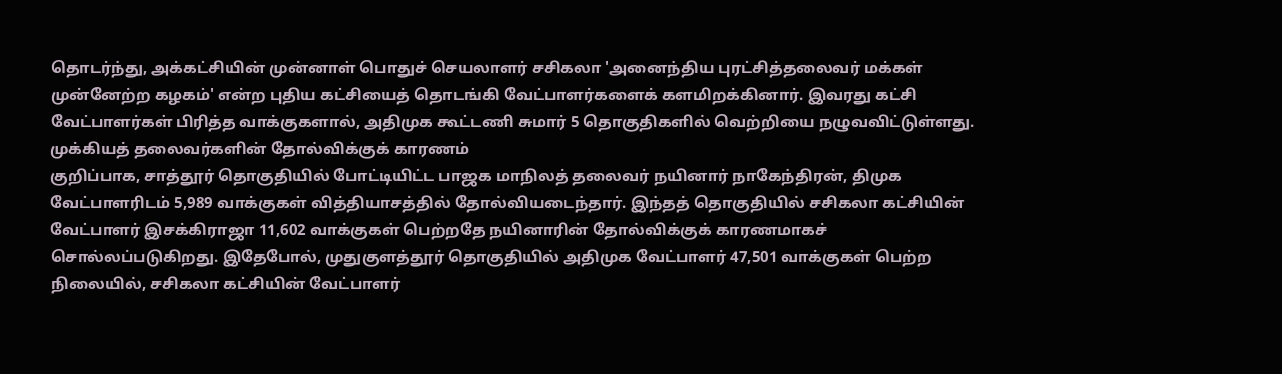தொடர்ந்து, அக்கட்சியின் முன்னாள் பொதுச் செயலாளர் சசிகலா 'அனைந்திய புரட்சித்தலைவர் மக்கள் முன்னேற்ற கழகம்' என்ற புதிய கட்சியைத் தொடங்கி வேட்பாளர்களைக் களமிறக்கினார். இவரது கட்சி வேட்பாளர்கள் பிரித்த வாக்குகளால், அதிமுக கூட்டணி சுமார் 5 தொகுதிகளில் வெற்றியை நழுவவிட்டுள்ளது.
முக்கியத் தலைவர்களின் தோல்விக்குக் காரணம்
குறிப்பாக, சாத்தூர் தொகுதியில் போட்டியிட்ட பாஜக மாநிலத் தலைவர் நயினார் நாகேந்திரன், திமுக வேட்பாளரிடம் 5,989 வாக்குகள் வித்தியாசத்தில் தோல்வியடைந்தார். இந்தத் தொகுதியில் சசிகலா கட்சியின் வேட்பாளர் இசக்கிராஜா 11,602 வாக்குகள் பெற்றதே நயினாரின் தோல்விக்குக் காரணமாகச் சொல்லப்படுகிறது. இதேபோல், முதுகுளத்தூர் தொகுதியில் அதிமுக வேட்பாளர் 47,501 வாக்குகள் பெற்ற நிலையில், சசிகலா கட்சியின் வேட்பாளர்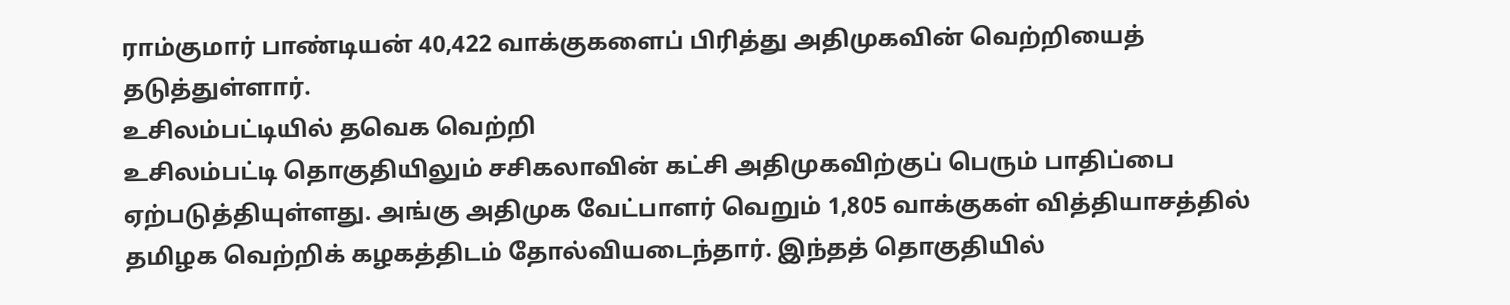ராம்குமார் பாண்டியன் 40,422 வாக்குகளைப் பிரித்து அதிமுகவின் வெற்றியைத் தடுத்துள்ளார்.
உசிலம்பட்டியில் தவெக வெற்றி
உசிலம்பட்டி தொகுதியிலும் சசிகலாவின் கட்சி அதிமுகவிற்குப் பெரும் பாதிப்பை ஏற்படுத்தியுள்ளது. அங்கு அதிமுக வேட்பாளர் வெறும் 1,805 வாக்குகள் வித்தியாசத்தில் தமிழக வெற்றிக் கழகத்திடம் தோல்வியடைந்தார். இந்தத் தொகுதியில்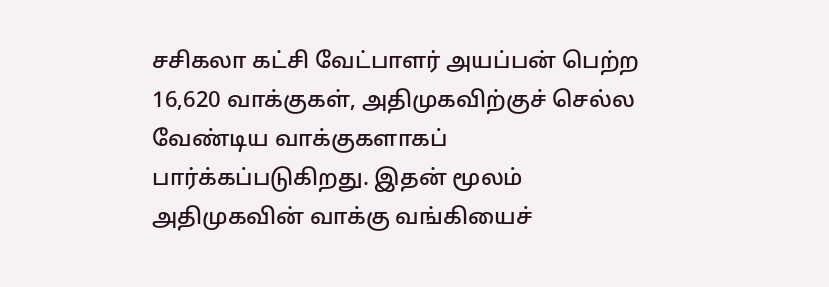சசிகலா கட்சி வேட்பாளர் அயப்பன் பெற்ற 16,620 வாக்குகள், அதிமுகவிற்குச் செல்ல வேண்டிய வாக்குகளாகப் பார்க்கப்படுகிறது. இதன் மூலம் அதிமுகவின் வாக்கு வங்கியைச்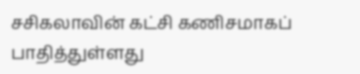சசிகலாவின் கட்சி கணிசமாகப் பாதித்துள்ளது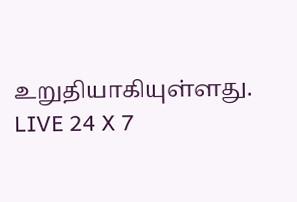உறுதியாகியுள்ளது.
LIVE 24 X 7